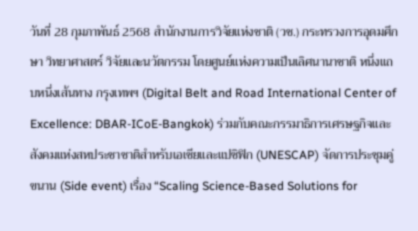วันที่ 28 กุมภาพันธ์ 2568 สำนักงานการวิจัยแห่งชาติ (วช.) กระทรวงการอุดมศึกษา วิทยาศาสตร์ วิจัยและนวัตกรรม โดยศูนย์แห่งความเป็นเลิศนานาชาติ หนึ่งแถบหนึ่งเส้นทาง กรุงเทพฯ (Digital Belt and Road International Center of Excellence: DBAR-ICoE-Bangkok) ร่วมกับคณะกรรมาธิการเศรษฐกิจและสังคมแห่งสหประชาชาติสำหรับเอเชียและแปซิฟิก (UNESCAP) จัดการประชุมคู่ขนาน (Side event) เรื่อง “Scaling Science-Based Solutions for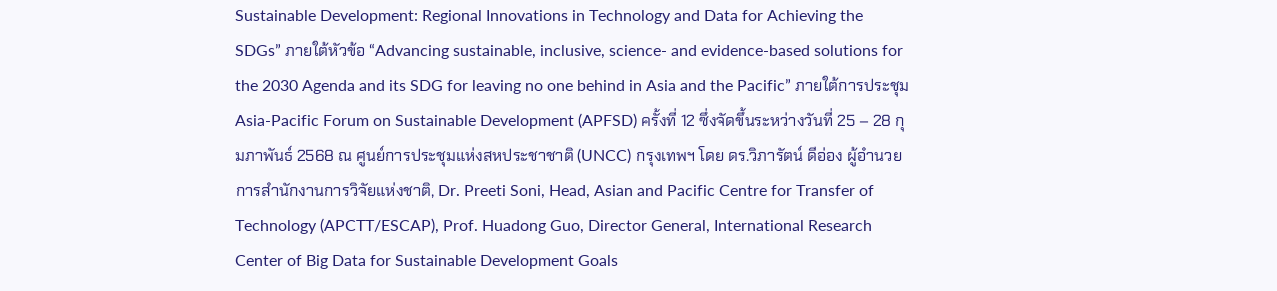Sustainable Development: Regional Innovations in Technology and Data for Achieving the SDGs” ภายใต้หัวข้อ “Advancing sustainable, inclusive, science- and evidence-based solutions for the 2030 Agenda and its SDG for leaving no one behind in Asia and the Pacific” ภายใต้การประชุม Asia-Pacific Forum on Sustainable Development (APFSD) ครั้งที่ 12 ซึ่งจัดขึ้นระหว่างวันที่ 25 – 28 กุมภาพันธ์ 2568 ณ ศูนย์การประชุมแห่งสหประชาชาติ (UNCC) กรุงเทพฯ โดย ดร.วิภารัตน์ ดีอ่อง ผู้อำนวยการสำนักงานการวิจัยแห่งชาติ, Dr. Preeti Soni, Head, Asian and Pacific Centre for Transfer of Technology (APCTT/ESCAP), Prof. Huadong Guo, Director General, International Research Center of Big Data for Sustainable Development Goals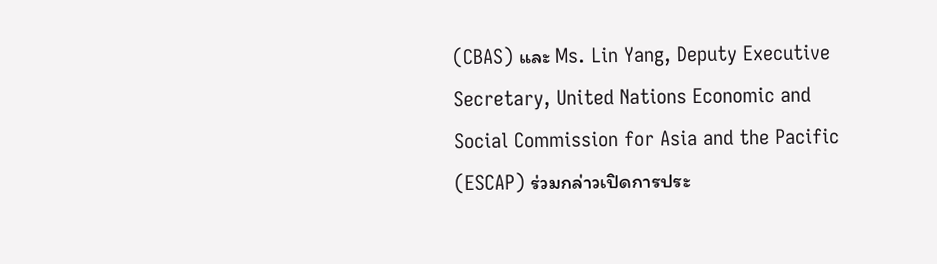(CBAS) และ Ms. Lin Yang, Deputy Executive Secretary, United Nations Economic and Social Commission for Asia and the Pacific (ESCAP) ร่วมกล่าวเปิดการประ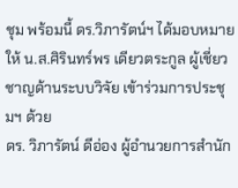ชุม พร้อมนี้ ดร.วิภารัตน์ฯ ได้มอบหมายให้ น.ส.ศิรินทร์พร เดียวตระกูล ผู้เชี่ยวชาญด้านระบบวิจัย เข้าร่วมการประชุมฯ ด้วย
ดร. วิภารัตน์ ดีอ่อง ผู้อำนวยการสำนัก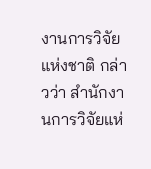งานการวิจัยแห่งชาติ กล่าวว่า สำนักงานการวิจัยแห่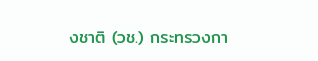งชาติ (วช.) กระทรวงกา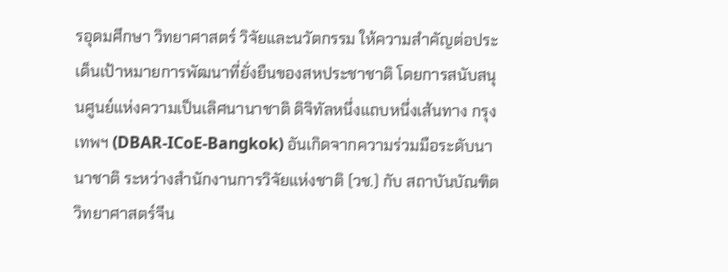รอุดมศึกษา วิทยาศาสตร์ วิจัยและนวัตกรรม ให้ความสำคัญต่อประเด็นเป้าหมายการพัฒนาที่ยั่งยืนของสหประชาชาติ โดยการสนับสนุนศูนย์แห่งความเป็นเลิศนานาชาติ ดิจิทัลหนึ่งแถบหนึ่งเส้นทาง กรุงเทพฯ (DBAR-ICoE-Bangkok) อันเกิดจากความร่วมมือระดับนานาชาติ ระหว่างสำนักงานการวิจัยแห่งชาติ (วช.) กับ สถาบันบัณฑิตวิทยาศาสตร์จีน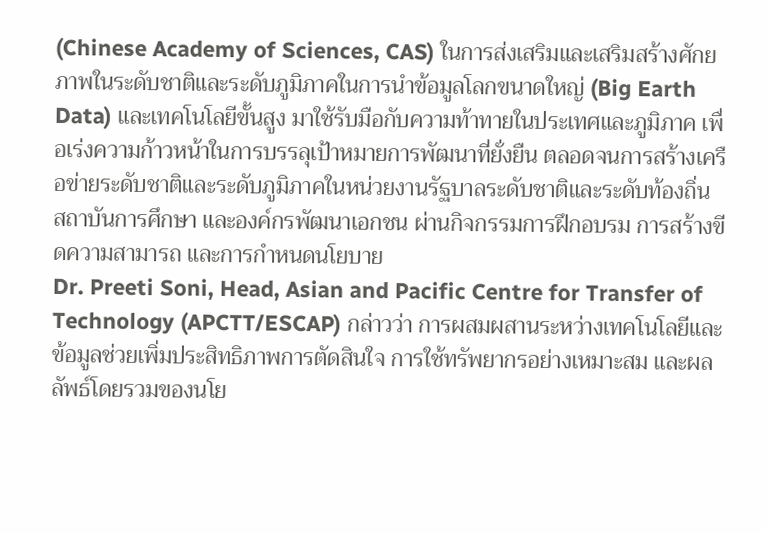(Chinese Academy of Sciences, CAS) ในการส่งเสริมและเสริมสร้างศักยภาพในระดับชาติและระดับภูมิภาคในการนำข้อมูลโลกขนาดใหญ่ (Big Earth Data) และเทคโนโลยีขั้นสูง มาใช้รับมือกับความท้าทายในประเทศและภูมิภาค เพื่อเร่งความก้าวหน้าในการบรรลุเป้าหมายการพัฒนาที่ยั่งยืน ตลอดจนการสร้างเครือข่ายระดับชาติและระดับภูมิภาคในหน่วยงานรัฐบาลระดับชาติและระดับท้องถิ่น สถาบันการศึกษา และองค์กรพัฒนาเอกชน ผ่านกิจกรรมการฝึกอบรม การสร้างขีดความสามารถ และการกำหนดนโยบาย
Dr. Preeti Soni, Head, Asian and Pacific Centre for Transfer of Technology (APCTT/ESCAP) กล่าวว่า การผสมผสานระหว่างเทคโนโลยีและข้อมูลช่วยเพิ่มประสิทธิภาพการตัดสินใจ การใช้ทรัพยากรอย่างเหมาะสม และผลลัพธ์โดยรวมของนโย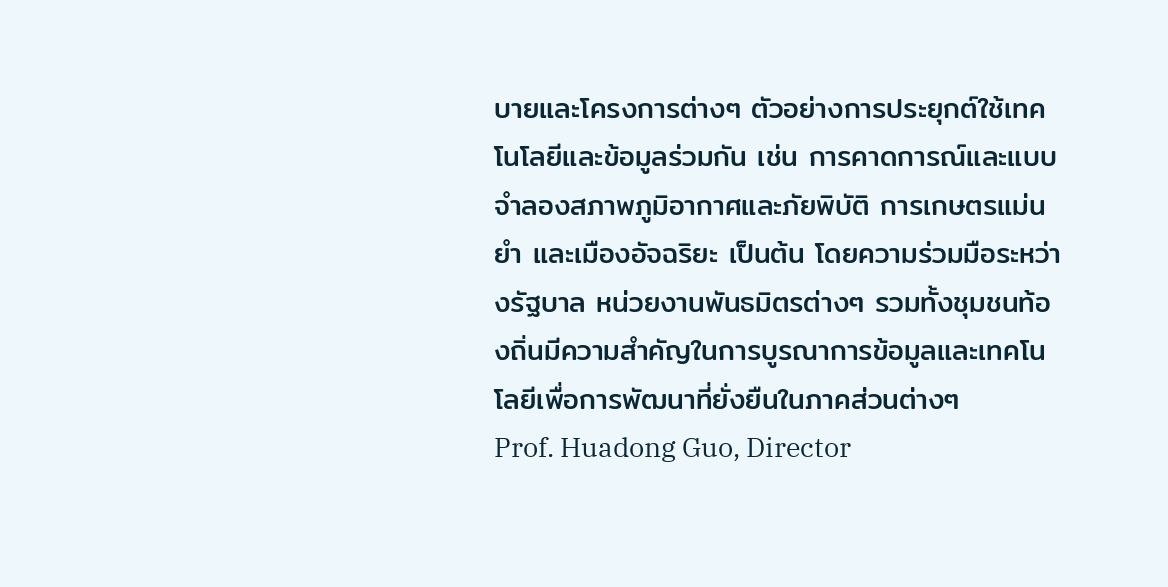บายและโครงการต่างๆ ตัวอย่างการประยุกต์ใช้เทคโนโลยีและข้อมูลร่วมกัน เช่น การคาดการณ์และแบบจำลองสภาพภูมิอากาศและภัยพิบัติ การเกษตรแม่นยำ และเมืองอัจฉริยะ เป็นต้น โดยความร่วมมือระหว่างรัฐบาล หน่วยงานพันธมิตรต่างๆ รวมทั้งชุมชนท้องถิ่นมีความสำคัญในการบูรณาการข้อมูลและเทคโนโลยีเพื่อการพัฒนาที่ยั่งยืนในภาคส่วนต่างๆ
Prof. Huadong Guo, Director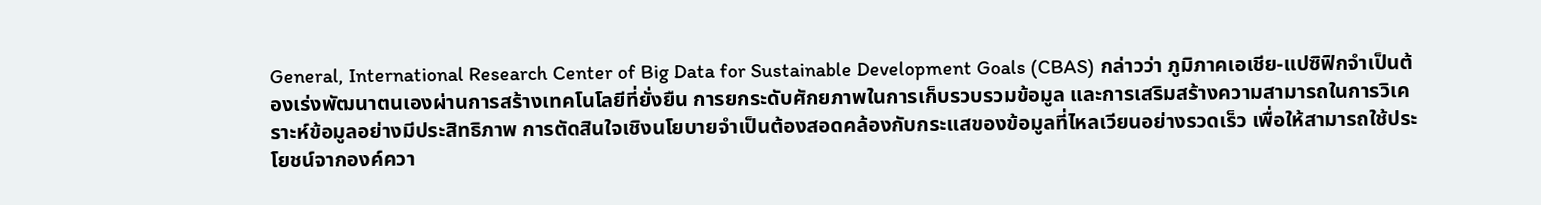General, International Research Center of Big Data for Sustainable Development Goals (CBAS) กล่าวว่า ภูมิภาคเอเชีย-แปซิฟิกจำเป็นต้องเร่งพัฒนาตนเองผ่านการสร้างเทคโนโลยีที่ยั่งยืน การยกระดับศักยภาพในการเก็บรวบรวมข้อมูล และการเสริมสร้างความสามารถในการวิเคราะห์ข้อมูลอย่างมีประสิทธิภาพ การตัดสินใจเชิงนโยบายจำเป็นต้องสอดคล้องกับกระแสของข้อมูลที่ไหลเวียนอย่างรวดเร็ว เพื่อให้สามารถใช้ประโยชน์จากองค์ควา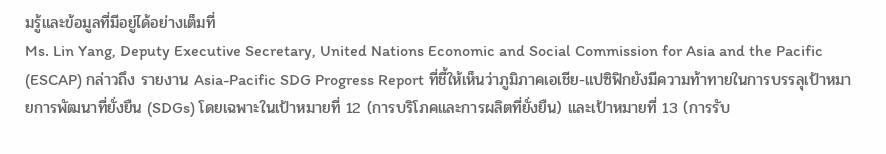มรู้และข้อมูลที่มีอยู่ได้อย่างเต็มที่
Ms. Lin Yang, Deputy Executive Secretary, United Nations Economic and Social Commission for Asia and the Pacific (ESCAP) กล่าวถึง รายงาน Asia-Pacific SDG Progress Report ที่ชี้ให้เห็นว่าภูมิภาคเอเชีย-แปซิฟิกยังมีความท้าทายในการบรรลุเป้าหมายการพัฒนาที่ยั่งยืน (SDGs) โดยเฉพาะในเป้าหมายที่ 12 (การบริโภคและการผลิตที่ยั่งยืน) และเป้าหมายที่ 13 (การรับ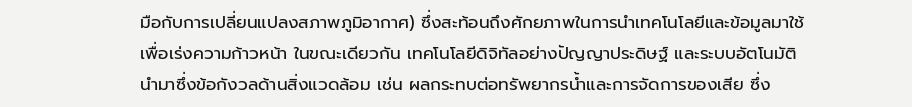มือกับการเปลี่ยนแปลงสภาพภูมิอากาศ) ซึ่งสะท้อนถึงศักยภาพในการนำเทคโนโลยีและข้อมูลมาใช้เพื่อเร่งความก้าวหน้า ในขณะเดียวกัน เทคโนโลยีดิจิทัลอย่างปัญญาประดิษฐ์ และระบบอัตโนมัติ นำมาซึ่งข้อกังวลด้านสิ่งแวดล้อม เช่น ผลกระทบต่อทรัพยากรน้ำและการจัดการของเสีย ซึ่ง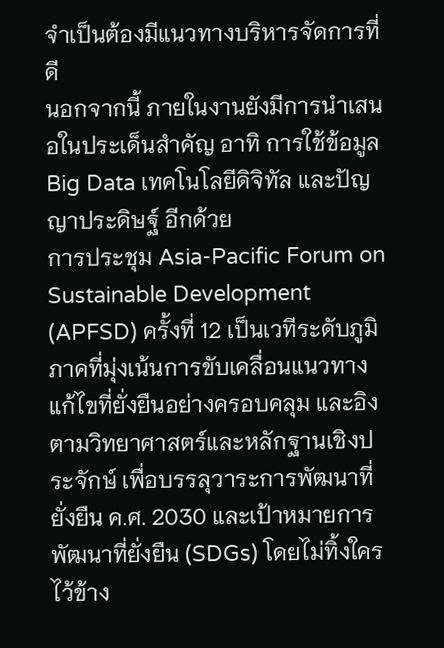จำเป็นต้องมีแนวทางบริหารจัดการที่ดี
นอกจากนี้ ภายในงานยังมีการนำเสนอในประเด็นสำคัญ อาทิ การใช้ข้อมูล Big Data เทคโนโลยีดิจิทัล และปัญญาประดิษฐ์ อีกด้วย
การประชุม Asia-Pacific Forum on Sustainable Development (APFSD) ครั้งที่ 12 เป็นเวทีระดับภูมิภาคที่มุ่งเน้นการขับเคลื่อนแนวทางแก้ไขที่ยั่งยืนอย่างครอบคลุม และอิงตามวิทยาศาสตร์และหลักฐานเชิงประจักษ์ เพื่อบรรลุวาระการพัฒนาที่ยั่งยืน ค.ศ. 2030 และเป้าหมายการพัฒนาที่ยั่งยืน (SDGs) โดยไม่ทิ้งใครไว้ข้าง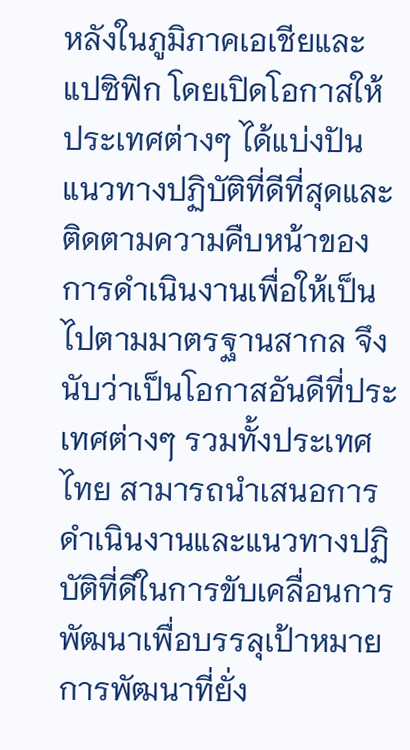หลังในภูมิภาคเอเชียและแปซิฟิก โดยเปิดโอกาสให้ประเทศต่างๆ ได้แบ่งปันแนวทางปฏิบัติที่ดีที่สุดและติดตามความคืบหน้าของการดำเนินงานเพื่อให้เป็นไปตามมาตรฐานสากล จึงนับว่าเป็นโอกาสอันดีที่ประเทศต่างๆ รวมทั้งประเทศไทย สามารถนำเสนอการดำเนินงานและแนวทางปฏิบัติที่ดีในการขับเคลื่อนการพัฒนาเพื่อบรรลุเป้าหมายการพัฒนาที่ยั่ง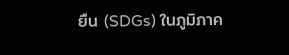ยืน (SDGs) ในภูมิภาค